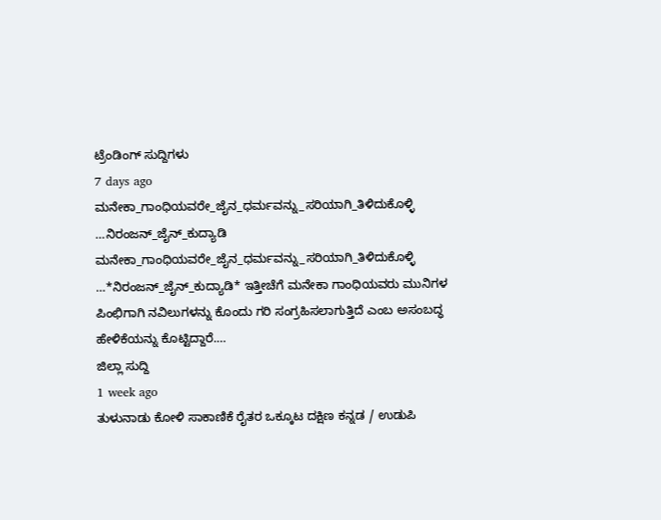ಟ್ರೆಂಡಿಂಗ್ ಸುದ್ದಿಗಳು
7 days ago
ಮನೇಕಾ_ಗಾಂಧಿಯವರೇ_ಜೈನ_ಧರ್ಮವನ್ನು_ಸರಿಯಾಗಿ_ತಿಳಿದುಕೊಳ್ಳಿ …ನಿರಂಜನ್_ಜೈನ್_ಕುದ್ಯಾಡಿ
ಮನೇಕಾ_ಗಾಂಧಿಯವರೇ_ಜೈನ_ಧರ್ಮವನ್ನು_ಸರಿಯಾಗಿ_ತಿಳಿದುಕೊಳ್ಳಿ …*ನಿರಂಜನ್_ಜೈನ್_ಕುದ್ಯಾಡಿ* ಇತ್ತೀಚೆಗೆ ಮನೇಕಾ ಗಾಂಧಿಯವರು ಮುನಿಗಳ ಪಿಂಛಿಗಾಗಿ ನವಿಲುಗಳನ್ನು ಕೊಂದು ಗರಿ ಸಂಗ್ರಹಿಸಲಾಗುತ್ತಿದೆ ಎಂಬ ಅಸಂಬದ್ಧ ಹೇಳಿಕೆಯನ್ನು ಕೊಟ್ಟಿದ್ದಾರೆ.…
ಜಿಲ್ಲಾ ಸುದ್ದಿ
1 week ago
ತುಳುನಾಡು ಕೋಳಿ ಸಾಕಾಣಿಕೆ ರೈತರ ಒಕ್ಕೂಟ ದಕ್ಷಿಣ ಕನ್ನಡ / ಉಡುಪಿ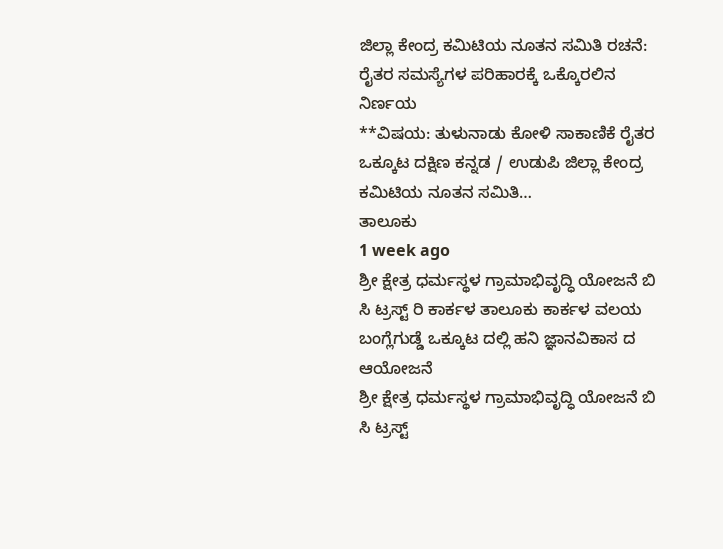ಜಿಲ್ಲಾ ಕೇಂದ್ರ ಕಮಿಟಿಯ ನೂತನ ಸಮಿತಿ ರಚನೆ: ರೈತರ ಸಮಸ್ಯೆಗಳ ಪರಿಹಾರಕ್ಕೆ ಒಕ್ಕೊರಲಿನ ನಿರ್ಣಯ
**ವಿಷಯ: ತುಳುನಾಡು ಕೋಳಿ ಸಾಕಾಣಿಕೆ ರೈತರ ಒಕ್ಕೂಟ ದಕ್ಷಿಣ ಕನ್ನಡ / ಉಡುಪಿ ಜಿಲ್ಲಾ ಕೇಂದ್ರ ಕಮಿಟಿಯ ನೂತನ ಸಮಿತಿ…
ತಾಲೂಕು
1 week ago
ಶ್ರೀ ಕ್ಷೇತ್ರ ಧರ್ಮಸ್ಥಳ ಗ್ರಾಮಾಭಿವೃದ್ಧಿ ಯೋಜನೆ ಬಿ ಸಿ ಟ್ರಸ್ಟ್ ರಿ ಕಾರ್ಕಳ ತಾಲೂಕು ಕಾರ್ಕಳ ವಲಯ ಬಂಗ್ಲೆಗುಡ್ಡೆ ಒಕ್ಕೂಟ ದಲ್ಲಿ ಹನಿ ಜ್ಞಾನವಿಕಾಸ ದ ಆಯೋಜನೆ
ಶ್ರೀ ಕ್ಷೇತ್ರ ಧರ್ಮಸ್ಥಳ ಗ್ರಾಮಾಭಿವೃದ್ಧಿ ಯೋಜನೆ ಬಿ ಸಿ ಟ್ರಸ್ಟ್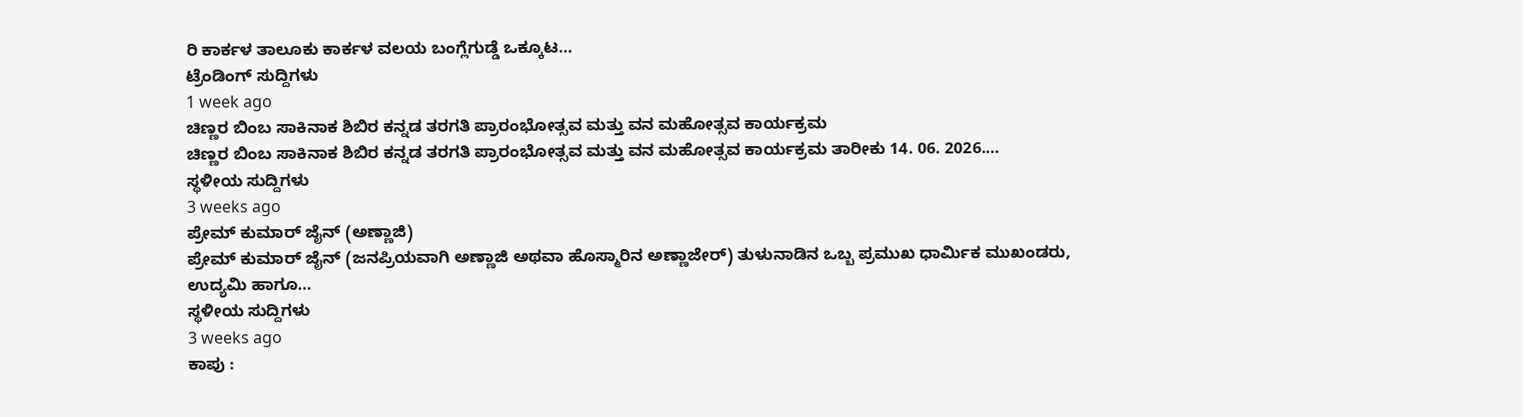ರಿ ಕಾರ್ಕಳ ತಾಲೂಕು ಕಾರ್ಕಳ ವಲಯ ಬಂಗ್ಲೆಗುಡ್ಡೆ ಒಕ್ಕೂಟ…
ಟ್ರೆಂಡಿಂಗ್ ಸುದ್ದಿಗಳು
1 week ago
ಚಿಣ್ಣರ ಬಿಂಬ ಸಾಕಿನಾಕ ಶಿಬಿರ ಕನ್ನಡ ತರಗತಿ ಪ್ರಾರಂಭೋತ್ಸವ ಮತ್ತು ವನ ಮಹೋತ್ಸವ ಕಾರ್ಯಕ್ರಮ
ಚಿಣ್ಣರ ಬಿಂಬ ಸಾಕಿನಾಕ ಶಿಬಿರ ಕನ್ನಡ ತರಗತಿ ಪ್ರಾರಂಭೋತ್ಸವ ಮತ್ತು ವನ ಮಹೋತ್ಸವ ಕಾರ್ಯಕ್ರಮ ತಾರೀಕು 14. 06. 2026.…
ಸ್ಥಳೀಯ ಸುದ್ದಿಗಳು
3 weeks ago
ಪ್ರೇಮ್ ಕುಮಾರ್ ಜೈನ್ (ಅಣ್ಣಾಜಿ)
ಪ್ರೇಮ್ ಕುಮಾರ್ ಜೈನ್ (ಜನಪ್ರಿಯವಾಗಿ ಅಣ್ಣಾಜಿ ಅಥವಾ ಹೊಸ್ಮಾರಿನ ಅಣ್ಣಾಜೇರ್) ತುಳುನಾಡಿನ ಒಬ್ಬ ಪ್ರಮುಖ ಧಾರ್ಮಿಕ ಮುಖಂಡರು, ಉದ್ಯಮಿ ಹಾಗೂ…
ಸ್ಥಳೀಯ ಸುದ್ದಿಗಳು
3 weeks ago
ಕಾಪು :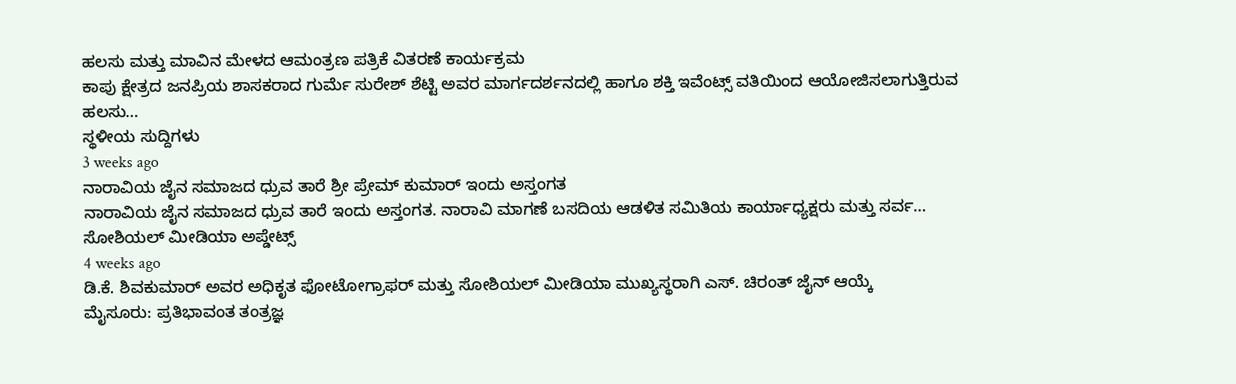ಹಲಸು ಮತ್ತು ಮಾವಿನ ಮೇಳದ ಆಮಂತ್ರಣ ಪತ್ರಿಕೆ ವಿತರಣೆ ಕಾರ್ಯಕ್ರಮ
ಕಾಪು ಕ್ಷೇತ್ರದ ಜನಪ್ರಿಯ ಶಾಸಕರಾದ ಗುರ್ಮೆ ಸುರೇಶ್ ಶೆಟ್ಟಿ ಅವರ ಮಾರ್ಗದರ್ಶನದಲ್ಲಿ ಹಾಗೂ ಶಕ್ತಿ ಇವೆಂಟ್ಸ್ ವತಿಯಿಂದ ಆಯೋಜಿಸಲಾಗುತ್ತಿರುವ ಹಲಸು…
ಸ್ಥಳೀಯ ಸುದ್ದಿಗಳು
3 weeks ago
ನಾರಾವಿಯ ಜೈನ ಸಮಾಜದ ಧ್ರುವ ತಾರೆ ಶ್ರೀ ಪ್ರೇಮ್ ಕುಮಾರ್ ಇಂದು ಅಸ್ತಂಗತ
ನಾರಾವಿಯ ಜೈನ ಸಮಾಜದ ಧ್ರುವ ತಾರೆ ಇಂದು ಅಸ್ತಂಗತ. ನಾರಾವಿ ಮಾಗಣೆ ಬಸದಿಯ ಆಡಳಿತ ಸಮಿತಿಯ ಕಾರ್ಯಾಧ್ಯಕ್ಷರು ಮತ್ತು ಸರ್ವ…
ಸೋಶಿಯಲ್ ಮೀಡಿಯಾ ಅಪ್ಡೇಟ್ಸ್
4 weeks ago
ಡಿ.ಕೆ. ಶಿವಕುಮಾರ್ ಅವರ ಅಧಿಕೃತ ಫೋಟೋಗ್ರಾಫರ್ ಮತ್ತು ಸೋಶಿಯಲ್ ಮೀಡಿಯಾ ಮುಖ್ಯಸ್ಥರಾಗಿ ಎಸ್. ಚಿರಂತ್ ಜೈನ್ ಆಯ್ಕೆ
ಮೈಸೂರು: ಪ್ರತಿಭಾವಂತ ತಂತ್ರಜ್ಞ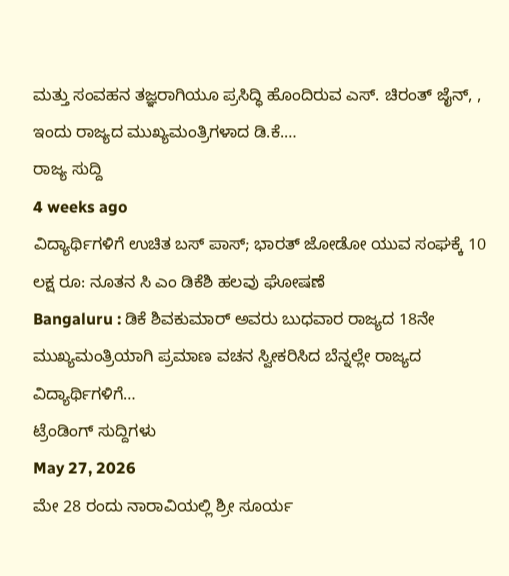ಮತ್ತು ಸಂವಹನ ತಜ್ಞರಾಗಿಯೂ ಪ್ರಸಿದ್ಧಿ ಹೊಂದಿರುವ ಎಸ್. ಚಿರಂತ್ ಜೈನ್, , ಇಂದು ರಾಜ್ಯದ ಮುಖ್ಯಮಂತ್ರಿಗಳಾದ ಡಿ.ಕೆ.…
ರಾಜ್ಯ ಸುದ್ದಿ
4 weeks ago
ವಿದ್ಯಾರ್ಥಿಗಳಿಗೆ ಉಚಿತ ಬಸ್ ಪಾಸ್; ಭಾರತ್ ಜೋಡೋ ಯುವ ಸಂಘಕ್ಕೆ 10 ಲಕ್ಷ ರೂ: ನೂತನ ಸಿ ಎಂ ಡಿಕೆಶಿ ಹಲವು ಘೋಷಣೆ
Bangaluru : ಡಿಕೆ ಶಿವಕುಮಾರ್ ಅವರು ಬುಧವಾರ ರಾಜ್ಯದ 18ನೇ ಮುಖ್ಯಮಂತ್ರಿಯಾಗಿ ಪ್ರಮಾಣ ವಚನ ಸ್ವೀಕರಿಸಿದ ಬೆನ್ನಲ್ಲೇ ರಾಜ್ಯದ ವಿದ್ಯಾರ್ಥಿಗಳಿಗೆ…
ಟ್ರೆಂಡಿಂಗ್ ಸುದ್ದಿಗಳು
May 27, 2026
ಮೇ 28 ರಂದು ನಾರಾವಿಯಲ್ಲಿ ಶ್ರೀ ಸೂರ್ಯ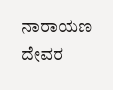ನಾರಾಯಣ ದೇವರ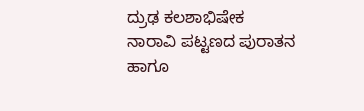ದ್ರುಢ ಕಲಶಾಭಿಷೇಕ
ನಾರಾವಿ ಪಟ್ಟಣದ ಪುರಾತನ ಹಾಗೂ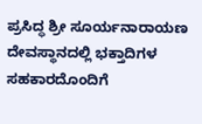ಪ್ರಸಿದ್ಧ ಶ್ರೀ ಸೂರ್ಯನಾರಾಯಣ ದೇವಸ್ಥಾನದಲ್ಲಿ ಭಕ್ತಾದಿಗಳ ಸಹಕಾರದೊಂದಿಗೆ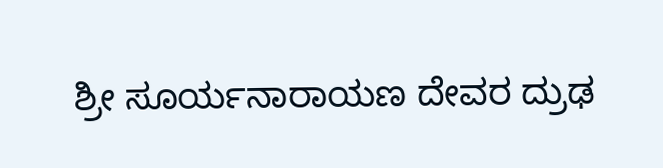ಶ್ರೀ ಸೂರ್ಯನಾರಾಯಣ ದೇವರ ದ್ರುಢ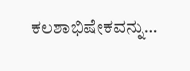ಕಲಶಾಭಿಷೇಕವನ್ನು…